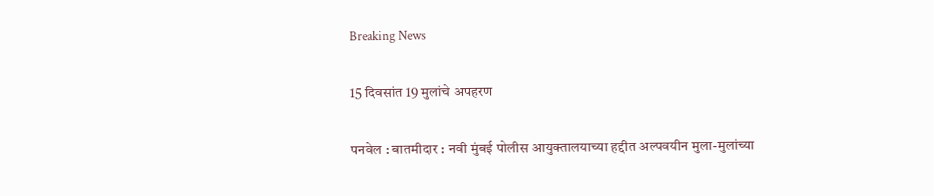Breaking News

15 दिवसांत 19 मुलांचे अपहरण

पनवेल : बातमीदार : नवी मुंबई पोलीस आयुक्तालयाच्या हद्दीत अल्पवयीन मुला-मुलांच्या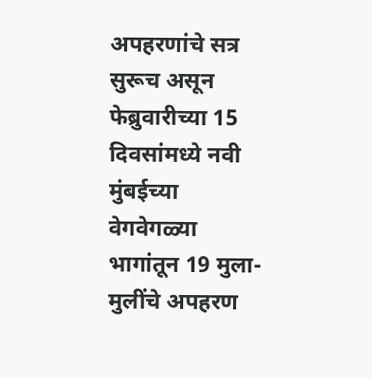अपहरणांचे सत्र सुरूच असून फेब्रुवारीच्या 15 दिवसांमध्ये नवी मुंबईच्या वेगवेगळ्या भागांतून 19 मुला-मुलींचे अपहरण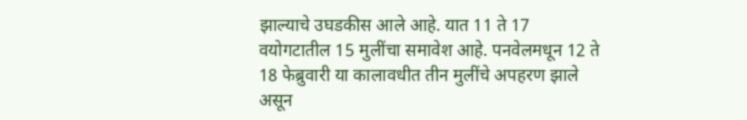झाल्याचे उघडकीस आले आहे. यात 11 ते 17 वयोगटातील 15 मुलींचा समावेश आहे. पनवेलमधून 12 ते 18 फेब्रुवारी या कालावधीत तीन मुलींचे अपहरण झाले असून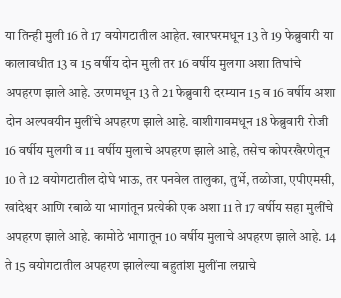या तिन्ही मुली 16 ते 17 वयोगटातील आहेत. खारघरमधून 13 ते 19 फेब्रुवारी या कालावधीत 13 व 15 वर्षीय दोन मुली तर 16 वर्षीय मुलगा अशा तिघांचे अपहरण झाले आहे. उरणमधून 13 ते 21 फेब्रुवारी दरम्यान 15 व 16 वर्षीय अशा दोन अल्पवयीन मुलींचे अपहरण झाले आहे. वाशीगावमधून 18 फेब्रुवारी रोजी 16 वर्षीय मुलगी व 11 वर्षीय मुलाचे अपहरण झाले आहे, तसेच कोपरखैरणेतून 10 ते 12 वयोगटातील दोघे भाऊ, तर पनवेल तालुका, तुर्भे, तळोजा, एपीएमसी, खांदेश्वर आणि रबाळे या भागांतून प्रत्येकी एक अशा 11 ते 17 वर्षीय सहा मुलींचे अपहरण झाले आहे. कामोठे भागातून 10 वर्षीय मुलाचे अपहरण झाले आहे. 14 ते 15 वयोगटातील अपहरण झालेल्या बहुतांश मुलींना लग्नाचे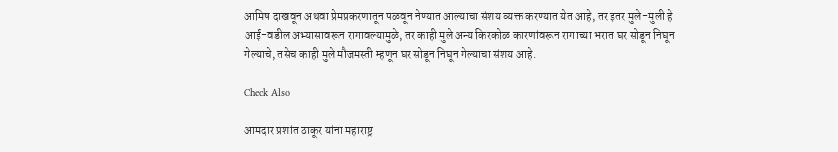आमिष दाखवून अथवा प्रेमप्रकरणातून पळवून नेण्यात आल्याचा संशय व्यक्त करण्यात येत आहे, तर इतर मुले-मुली हे आई-वडील अभ्यासावरून रागावल्यामुळे, तर काही मुले अन्य किरकोळ कारणांवरून रागाच्या भरात घर सोडून निघून गेल्याचे, तसेच काही मुले मौजमस्ती म्हणून घर सोडून निघून गेल्याचा संशय आहे.

Check Also

आमदार प्रशांत ठाकूर यांना महाराष्ट्र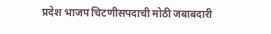प्रदेश भाजप चिटणीसपदाची मोठी जबाबदारी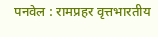पनवेल : रामप्रहर वृत्तभारतीय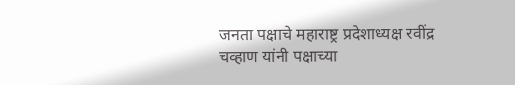जनता पक्षाचे महाराष्ट्र प्रदेशाध्यक्ष रवींद्र चव्हाण यांनी पक्षाच्या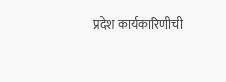प्रदेश कार्यकारिणीची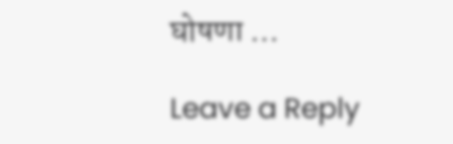घोषणा …

Leave a Reply